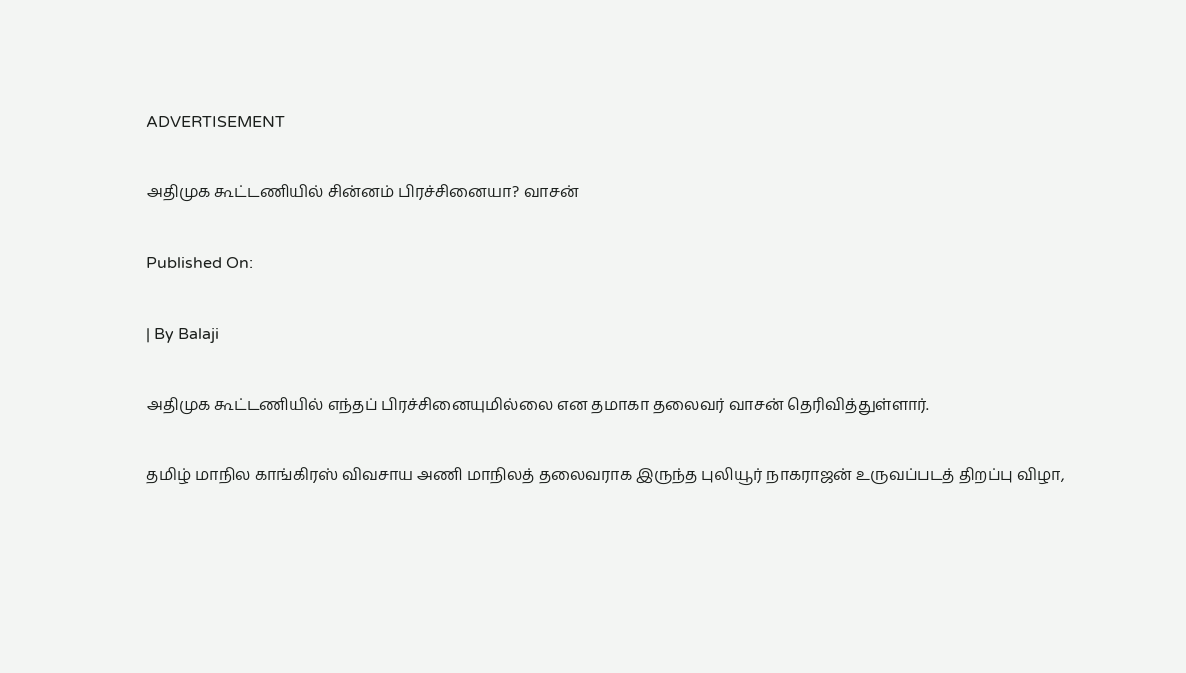ADVERTISEMENT

அதிமுக கூட்டணியில் சின்னம் பிரச்சினையா? வாசன்

Published On:

| By Balaji

அதிமுக கூட்டணியில் எந்தப் பிரச்சினையுமில்லை என தமாகா தலைவர் வாசன் தெரிவித்துள்ளார்.

தமிழ் மாநில காங்கிரஸ் விவசாய அணி மாநிலத் தலைவராக இருந்த புலியூர் நாகராஜன் உருவப்படத் திறப்பு விழா,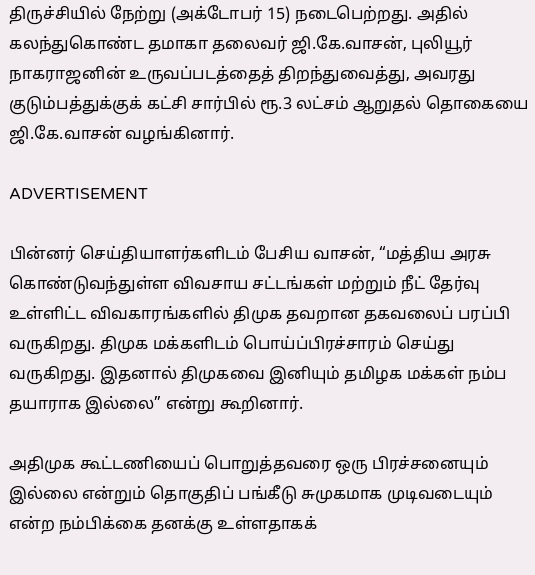திருச்சியில் நேற்று (அக்டோபர் 15) நடைபெற்றது. அதில் கலந்துகொண்ட தமாகா தலைவர் ஜி.கே.வாசன், புலியூர் நாகராஜனின் உருவப்படத்தைத் திறந்துவைத்து, அவரது குடும்பத்துக்குக் கட்சி சார்பில் ரூ.3 லட்சம் ஆறுதல் தொகையை ஜி.கே.வாசன் வழங்கினார்.

ADVERTISEMENT

பின்னர் செய்தியாளர்களிடம் பேசிய வாசன், “மத்திய அரசு கொண்டுவந்துள்ள விவசாய சட்டங்கள் மற்றும் நீட் தேர்வு உள்ளிட்ட விவகாரங்களில் திமுக தவறான தகவலைப் பரப்பி வருகிறது. திமுக மக்களிடம் பொய்ப்பிரச்சாரம் செய்து வருகிறது. இதனால் திமுகவை இனியும் தமிழக மக்கள் நம்ப தயாராக இல்லை” என்று கூறினார்.

அதிமுக கூட்டணியைப் பொறுத்தவரை ஒரு பிரச்சனையும் இல்லை என்றும் தொகுதிப் பங்கீடு சுமுகமாக முடிவடையும் என்ற நம்பிக்கை தனக்கு உள்ளதாகக்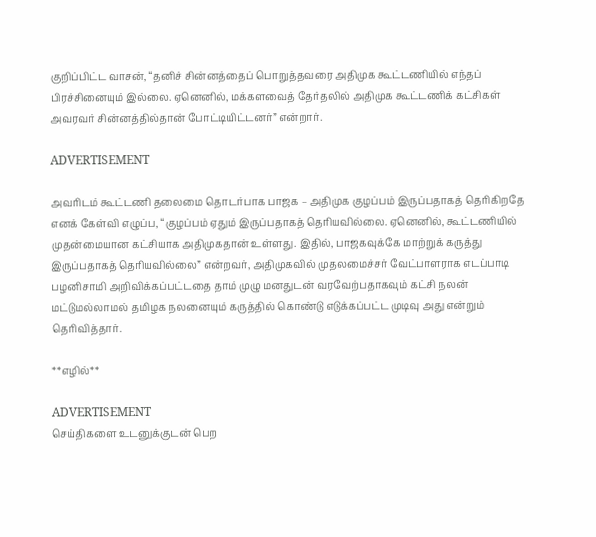குறிப்பிட்ட வாசன், “தனிச் சின்னத்தைப் பொறுத்தவரை அதிமுக கூட்டணியில் எந்தப் பிரச்சினையும் இல்லை. ஏனெனில், மக்களவைத் தேர்தலில் அதிமுக கூட்டணிக் கட்சிகள் அவரவர் சின்னத்தில்தான் போட்டியிட்டனர்” என்றார்.

ADVERTISEMENT

அவரிடம் கூட்டணி தலைமை தொடர்பாக பாஜக – அதிமுக குழப்பம் இருப்பதாகத் தெரிகிறதே எனக் கேள்வி எழுப்ப, “குழப்பம் ஏதும் இருப்பதாகத் தெரியவில்லை. ஏனெனில், கூட்டணியில் முதன்மையான கட்சியாக அதிமுகதான் உள்ளது. இதில், பாஜகவுக்கே மாற்றுக் கருத்து இருப்பதாகத் தெரியவில்லை” என்றவர், அதிமுகவில் முதலமைச்சர் வேட்பாளராக எடப்பாடி பழனிசாமி அறிவிக்கப்பட்டதை தாம் முழு மனதுடன் வரவேற்பதாகவும் கட்சி நலன் மட்டுமல்லாமல் தமிழக நலனையும் கருத்தில் கொண்டு எடுக்கப்பட்ட முடிவு அது என்றும் தெரிவித்தார்.

**எழில்**

ADVERTISEMENT
செய்திகளை உடனுக்குடன் பெற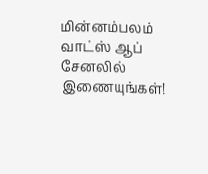மின்னம்பலம் வாட்ஸ் ஆப் சேனலில் இணையுங்கள்!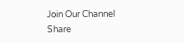Join Our Channel
Share